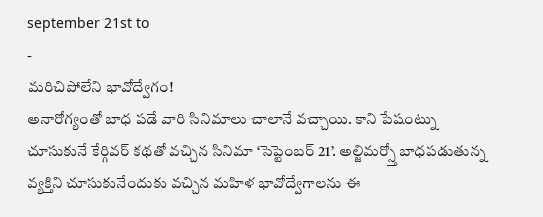september 21st to
-
మరిచిపోలేని భావోద్వేగం!
అనారోగ్యంతో బాధ పడే వారి సినిమాలు చాలానే వచ్చాయి. కాని పేషంట్ను చూసుకునే కేర్గివర్ కథతో వచ్చిన సినిమా ‘సెప్టెంబర్ 21’. అల్జిమర్స్తో బాధపడుతున్న వ్యక్తిని చూసుకునేందుకు వచ్చిన మహిళ భావోద్వేగాలను ఈ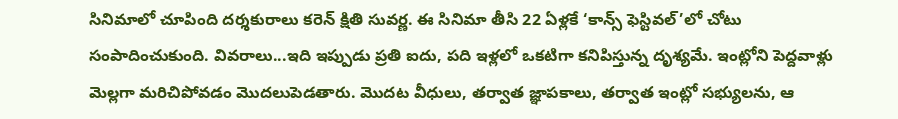సినిమాలో చూపింది దర్శకురాలు కరెన్ క్షితి సువర్ణ. ఈ సినిమా తీసి 22 ఏళ్లకే ‘కాన్స్ ఫెస్టివల్’లో చోటు సంపాదించుకుంది. వివరాలు...ఇది ఇప్పుడు ప్రతి ఐదు, పది ఇళ్లలో ఒకటిగా కనిపిస్తున్న దృశ్యమే. ఇంట్లోని పెద్దవాళ్లు మెల్లగా మరిచిపోవడం మొదలుపెడతారు. మొదట వీధులు, తర్వాత జ్ఞాపకాలు, తర్వాత ఇంట్లో సభ్యులను, ఆ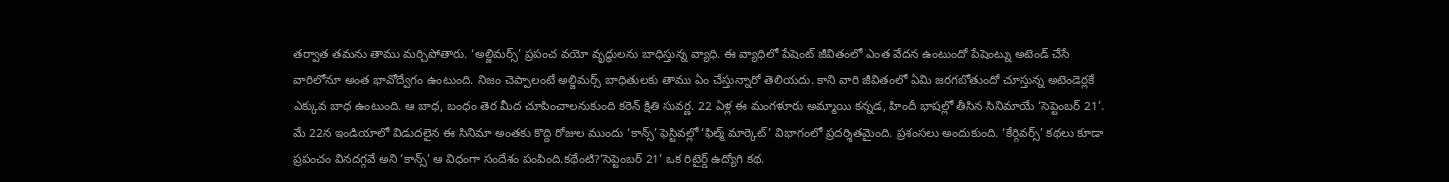తర్వాత తమను తాము మర్చిపోతారు. ‘అల్జిమర్స్’ ప్రపంచ వయో వృద్ధులను బాధిస్తున్న వ్యాధి. ఈ వ్యాధిలో పేషెంట్ జీవితంలో ఎంత వేదన ఉంటుందో పేషెంట్ను అటెండ్ చేసే వారిలోనూ అంత భావోద్వేగం ఉంటుంది. నిజం చెప్పాలంటే అల్జిమర్స్ బాధితులకు తాము ఏం చేస్తున్నారో తెలియదు. కాని వారి జీవితంలో ఏమి జరగబోతుందో చూస్తున్న అటెండెర్లకే ఎక్కువ బాధ ఉంటుంది. ఆ బాధ, బంధం తెర మీద చూపించాలనుకుంది కరెన్ క్షితి సువర్ణ. 22 ఏళ్ల ఈ మంగళూరు అమ్మాయి కన్నడ, హిందీ భాషల్లో తీసిన సినిమాయే ‘సెప్టెంబర్ 21’. మే 22న ఇండియాలో విడుదలైన ఈ సినిమా అంతకు కొద్ది రోజుల ముందు ‘కాన్స్’ ఫెస్టివల్లో ‘ఫిల్మ్ మార్కెట్’ విభాగంలో ప్రదర్శితమైంది. ప్రశంసలు అందుకుంది. ‘కేర్గివర్స్’ కథలు కూడా ప్రపంచం వినదగ్గవే అని ‘కాన్స్’ ఆ విధంగా సందేశం పంపింది.కథేంటి?‘సెప్టెంబర్ 21’ ఒక రిటైర్డ్ ఉద్యోగి కథ.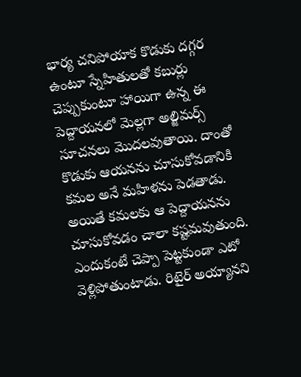భార్య చనిపోయాక కొడుకు దగ్గర ఉంటూ స్నేహితులతో కబుర్లు చెప్పుకుంటూ హాయిగా ఉన్న ఈ పెద్దాయనలో మెల్లగా అల్జిమర్స్ సూచనలు మొదలవుతాయి. దాంతో కొడుకు ఆయనను చూసుకోవడానికి కమల అనే మహిళను పెడతాడు. అయితే కమలకు ఆ పెద్దాయనను చూసుకోవడం చాలా కష్టమవుతుంది. ఎందుకంటే చెప్పా పెట్టకుండా ఎటో వెళ్లిపోతుంటాడు. రిటైర్ అయ్యానని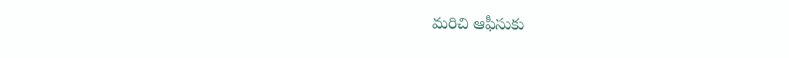మరిచి ఆఫీసుకు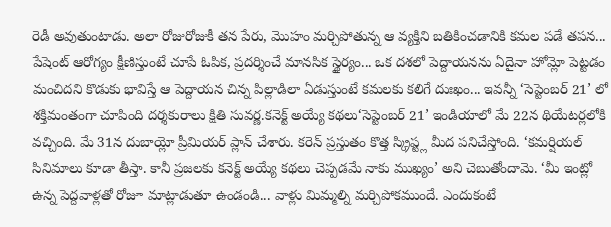రెడీ అవుతుంటాడు. అలా రోజురోజుకీ తన పేరు, మొహం మర్చిపోతున్న ఆ వ్యక్తిని బతికించడానికి కమల పడే తపన... పేషెంట్ ఆరోగ్యం క్షీణిస్తుంటే చూపే ఓపిక, ప్రదర్శించే మానసిక స్థైర్యం... ఒక దశలో పెద్దాయనను ఏదైనా హోమ్లో పెట్టడం మంచిదని కొడుకు భావిస్తే ఆ పెద్దాయన చిన్న పిల్లాడిలా ఏడుస్తుంటే కమలకు కలిగే దుఃఖం... ఇవన్నీ ‘సెప్టెంబర్ 21’ లో శక్తిమంతంగా చూపింది దర్శకురాలు క్షితి సువర్ణ.కనెక్ట్ అయ్యే కథలు‘సెప్టెంబర్ 21’ ఇండియాలో మే 22న థియేటర్లలోకి వచ్చింది. మే 31న దుబాయ్లో ప్రీమియర్ ప్లాన్ చేశారు. కరెన్ ప్రస్తుతం కొత్త స్క్రిప్ట్ల మీద పనిచేస్తోంది. ‘కమర్షియల్ సినిమాలు కూడా తీస్తా. కానీ ప్రజలకు కనెక్ట్ అయ్యే కథలు చెప్పడమే నాకు ముఖ్యం’ అని చెబుతోందామె. ‘మీ ఇంట్లో ఉన్న పెద్దవాళ్లతో రోజూ మాట్లాడుతూ ఉండండి... వాళ్లు మిమ్మల్ని మర్చిపోకముందే. ఎందుకంటే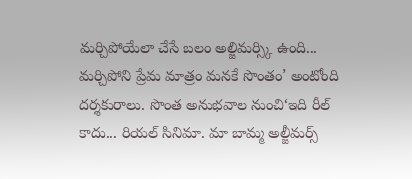మర్చిపోయేలా చేసే బలం అల్జిమర్స్కి ఉంది... మర్చిపోని ప్రేమ మాత్రం మనకే సొంతం’ అంటోంది దర్శకురాలు. సొంత అనుభవాల నుంచి‘ఇది రీల్ కాదు... రియల్ సినిమా. మా బామ్మ అల్జీమర్స్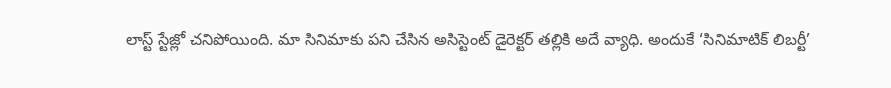లాస్ట్ స్టేజ్లో చనిపోయింది. మా సినిమాకు పని చేసిన అసిస్టెంట్ డైరెక్టర్ తల్లికి అదే వ్యాధి. అందుకే ‘సినిమాటిక్ లిబర్టీ’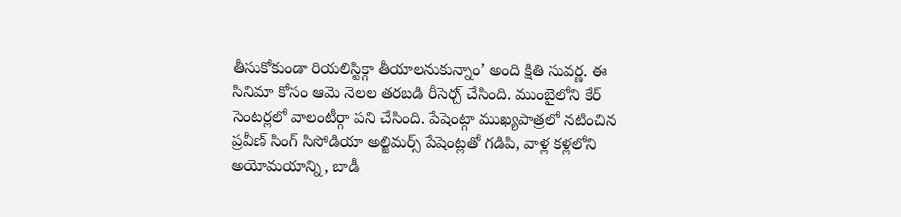తీసుకోకుండా రియలిస్టిక్గా తీయాలనుకున్నాం’ అంది క్షితి సువర్ణ. ఈ సినిమా కోసం ఆమె నెలల తరబడి రీసెర్చ్ చేసింది. ముంబైలోని కేర్ సెంటర్లలో వాలంటీర్గా పని చేసింది. పేషెంట్గా ముఖ్యపాత్రలో నటించిన ప్రవీణ్ సింగ్ సిసోడియా అల్జిమర్స్ పేషెంట్లతో గడిపి, వాళ్ల కళ్లలోని అయోమయాన్ని, బాడీ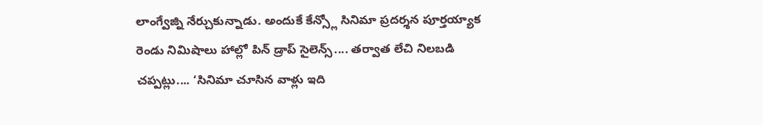లాంగ్వేజ్ని నేర్చుకున్నాడు. అందుకే కేన్స్లో సినిమా ప్రదర్శన పూర్తయ్యాక రెండు నిమిషాలు హాల్లో పిన్ డ్రాప్ సైలెన్స్.... తర్వాత లేచి నిలబడి చప్పట్లు.... ‘సినిమా చూసిన వాళ్లు ఇది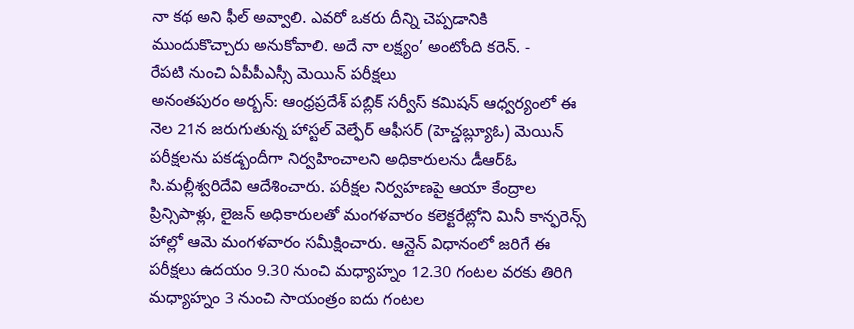నా కథ అని ఫీల్ అవ్వాలి. ఎవరో ఒకరు దీన్ని చెప్పడానికి ముందుకొచ్చారు అనుకోవాలి. అదే నా లక్ష్యం’ అంటోంది కరెన్. -
రేపటి నుంచి ఏపీపీఎస్సీ మెయిన్ పరీక్షలు
అనంతపురం అర్బన్: ఆంధ్రప్రదేశ్ పబ్లిక్ సర్వీస్ కమిషన్ ఆధ్వర్యంలో ఈ నెల 21న జరుగుతున్న హాస్టల్ వెల్ఫేర్ ఆఫీసర్ (హెచ్డబ్ల్యూఓ) మెయిన్ పరీక్షలను పకడ్బందీగా నిర్వహించాలని అధికారులను డీఆర్ఓ సి.మల్లీశ్వరిదేవి ఆదేశించారు. పరీక్షల నిర్వహణపై ఆయా కేంద్రాల ప్రిన్సిపాళ్లు, లైజన్ అధికారులతో మంగళవారం కలెక్టరేట్లోని మినీ కాన్ఫరెన్స్ హాల్లో ఆమె మంగళవారం సమీక్షించారు. ఆన్లైన్ విధానంలో జరిగే ఈ పరీక్షలు ఉదయం 9.30 నుంచి మధ్యాహ్నం 12.30 గంటల వరకు తిరిగి మధ్యాహ్నం 3 నుంచి సాయంత్రం ఐదు గంటల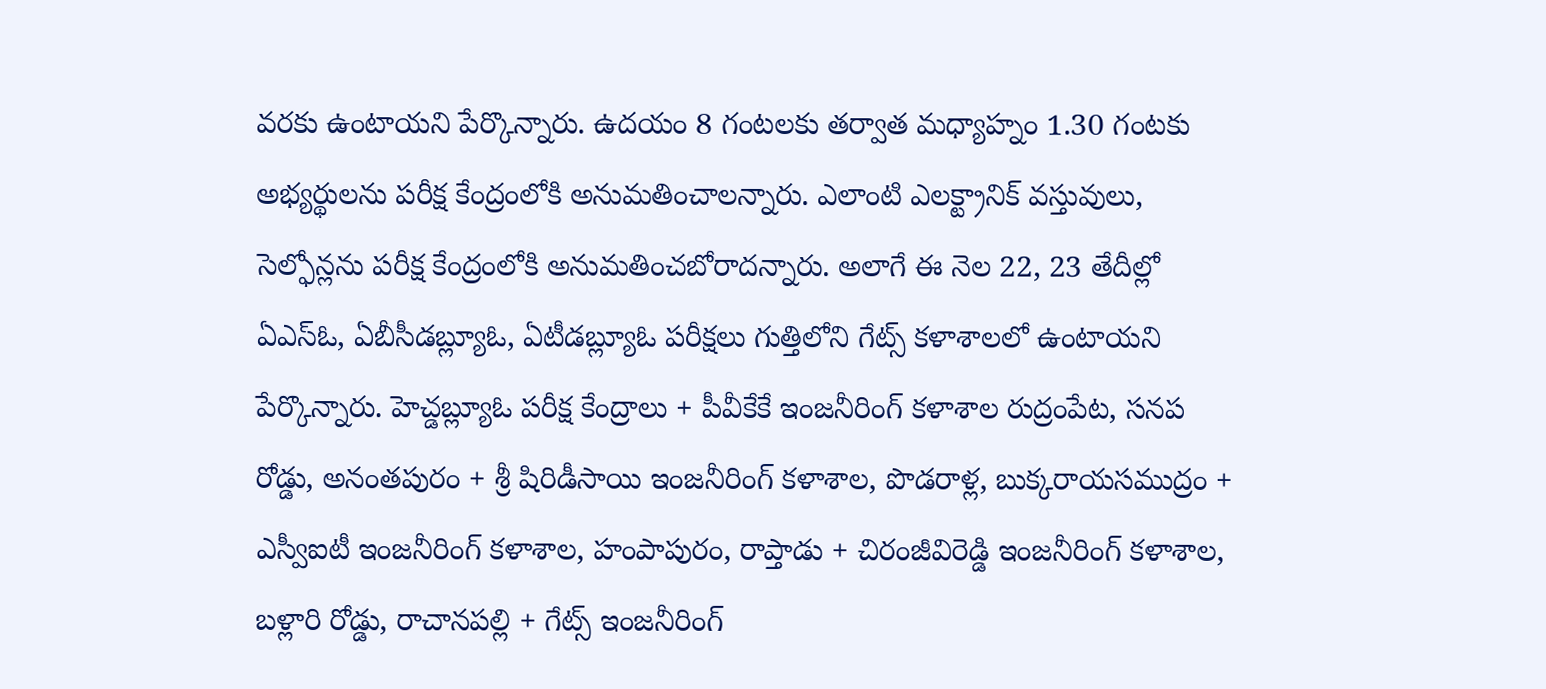వరకు ఉంటాయని పేర్కొన్నారు. ఉదయం 8 గంటలకు తర్వాత మధ్యాహ్నం 1.30 గంటకు అభ్యర్థులను పరీక్ష కేంద్రంలోకి అనుమతించాలన్నారు. ఎలాంటి ఎలక్ట్రానిక్ వస్తువులు, సెల్ఫోన్లను పరీక్ష కేంద్రంలోకి అనుమతించబోరాదన్నారు. అలాగే ఈ నెల 22, 23 తేదీల్లో ఏఎస్ఓ, ఏబీసీడబ్ల్యూఓ, ఏటీడబ్ల్యూఓ పరీక్షలు గుత్తిలోని గేట్స్ కళాశాలలో ఉంటాయని పేర్కొన్నారు. హెచ్డబ్ల్యూఓ పరీక్ష కేంద్రాలు + పీవీకేకే ఇంజనీరింగ్ కళాశాల రుద్రంపేట, సనప రోడ్డు, అనంతపురం + శ్రీ షిరిడీసాయి ఇంజనీరింగ్ కళాశాల, పొడరాళ్ల, బుక్కరాయసముద్రం + ఎస్వీఐటీ ఇంజనీరింగ్ కళాశాల, హంపాపురం, రాప్తాడు + చిరంజీవిరెడ్డి ఇంజనీరింగ్ కళాశాల, బళ్లారి రోడ్డు, రాచానపల్లి + గేట్స్ ఇంజనీరింగ్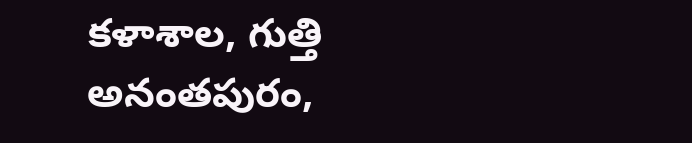కళాశాల, గుత్తి అనంతపురం,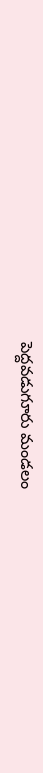పెద్దవడుగూరు మండలం